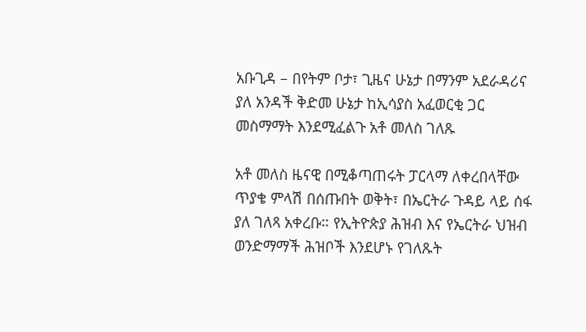አቡጊዳ – በየትም ቦታ፣ ጊዜና ሁኔታ በማንም አደራዳሪና ያለ አንዳች ቅድመ ሁኔታ ከኢሳያስ አፈወርቂ ጋር መስማማት እንደሚፈልጉ አቶ መለስ ገለጹ

አቶ መለስ ዜናዊ በሚቆጣጠሩት ፓርላማ ለቀረበላቸው ጥያቄ ምላሽ በሰጡበት ወቅት፣ በኤርትራ ጉዳይ ላይ ሰፋ ያለ ገለጻ አቀረቡ። የኢትዮጵያ ሕዝብ እና የኤርትራ ህዝብ ወንድማማች ሕዝቦች እንደሆኑ የገለጹት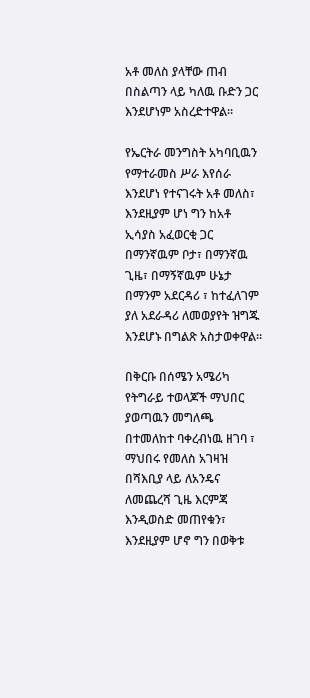አቶ መለስ ያላቸው ጠብ በስልጣን ላይ ካለዉ ቡድን ጋር እንደሆነም አስረድተዋል።

የኤርትራ መንግስት አካባቢዉን የማተራመስ ሥራ እየሰራ እንደሆነ የተናገሩት አቶ መለስ፣ እንደዚያም ሆነ ግን ከአቶ ኢሳያስ አፈወርቂ ጋር በማንኛዉም ቦታ፣ በማንኛዉ ጊዜ፣ በማኝኛዉም ሁኔታ በማንም አደርዳሪ ፣ ከተፈለገም ያለ አደራዳሪ ለመወያየት ዝግጁ እንደሆኑ በግልጽ አስታወቀዋል።

በቅርቡ በሰሜን አሜሪካ የትግራይ ተወላጆች ማህበር ያወጣዉን መግለጫ በተመለከተ ባቀረብነዉ ዘገባ ፣ ማህበሩ የመለስ አገዛዝ በሻእቢያ ላይ ለአንዴና ለመጨረሻ ጊዜ እርምጃ እንዲወስድ መጠየቁን፣ እንደዚያም ሆኖ ግን በወቅቱ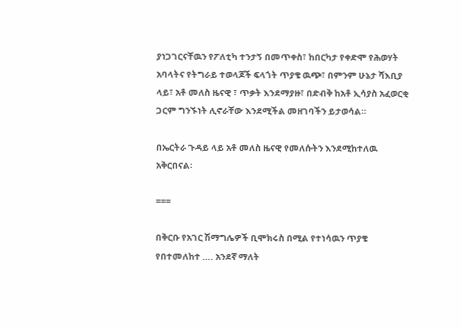ያነጋገርናቸዉን የፖለቲካ ተንታኝ በመጥቀስ፣ ከበርካታ የቀድሞ የሕወሃት አባላትና የትግራይ ተወላጆች ፍላጎት ጥያቄ ዉጭ፣ በምንም ሁኔታ ሻእቢያ ላይ፣ አቶ መለስ ዜናዊ ፣ ጥቃት እንደማያዙ፣ በድብቅ ከአቶ ኢሳያስ አፈወርቂ ጋርም ግንኙነት ሊኖራቸው እንደሚችል መዘገባችን ይታወሳል።

በኤርትራ ጉዳይ ላይ አቶ መለስ ዜናዊ የመለሱትን እንደሚከተለዉ አቅርበናል፡

===

በቅርቡ የአገር ሽማግሌዎች ቢሞክሩስ በሚል የተነሳዉን ጥያቄ የበተመለከተ …. አንደኛ ማለት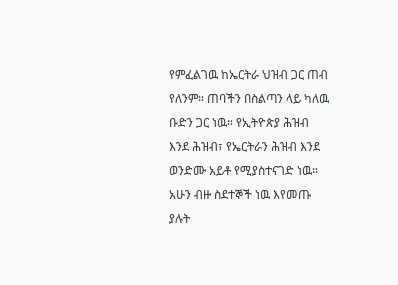የምፈልገዉ ከኤርትራ ህዝብ ጋር ጠብ የለንም። ጠባችን በስልጣን ላይ ካለዉ ቡድን ጋር ነዉ። የኢትዮጵያ ሕዝብ እንደ ሕዝብ፣ የኤርትራን ሕዝብ እንደ ወንድሙ አይቶ የሚያስተናገድ ነዉ። አሁን ብዙ ስደተኞች ነዉ እየመጡ ያሉት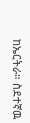ከኤርትራ። ስደተኛዉ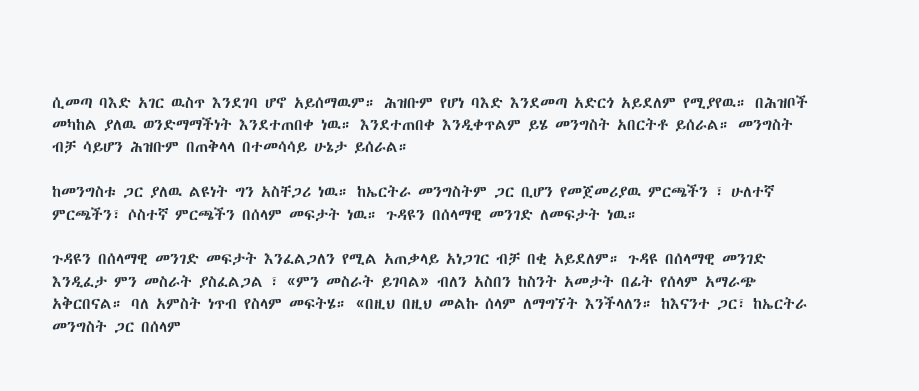ሲመጣ ባእድ አገር ዉስጥ እንደገባ ሆኖ አይሰማዉም። ሕዝቡም የሆነ ባእድ እንደመጣ አድርጎ አይደለም የሚያየዉ። በሕዝቦች መካከል ያለዉ ወንድማማችነት እንደተጠበቀ ነዉ። እንደተጠበቀ እንዲቀጥልም ይሄ መንግስት አበርትቶ ይሰራል። መንግስት ብቻ ሳይሆን ሕዝቡም በጠቅላላ በተመሳሳይ ሁኔታ ይሰራል።

ከመንግስቱ ጋር ያለዉ ልዩነት ግን አስቸጋሪ ነዉ። ከኤርትራ መንግስትም ጋር ቢሆን የመጀመሪያዉ ምርጫችን ፣ ሁለተኛ ምርጫችን፣ ሶስተኛ ምርጫችን በሰላም መፍታት ነዉ። ጉዳዩን በሰላማዊ መንገድ ለመፍታት ነዉ።

ጉዳዩን በሰላማዊ መንገድ መፍታት እንፈልጋለን የሚል አጠቃላይ አነጋገር ብቻ በቂ አይደለም። ጉዳዩ በሰላማዊ መንገድ እንዲፈታ ምን መስራት ያስፈልጋል ፣ «ምን መስራት ይገባል» ብለን አስበን ከስንት አመታት በፊት የሰላም አማራጭ አቅርበናል። ባለ አምስት ነጥብ የስላም መፍትሄ። «በዚህ በዚህ መልኩ ሰላም ለማግኘት እንችላለን። ከእናንተ ጋር፣ ከኤርትራ መንግስት ጋር በሰላም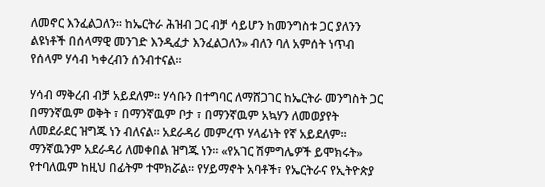ለመኖር እንፈልጋለን። ከኤርትራ ሕዝብ ጋር ብቻ ሳይሆን ከመንግስቱ ጋር ያለንን ልዩነቶች በሰላማዊ መንገድ እንዲፈታ እንፈልጋለን» ብለን ባለ አምሰት ነጥብ የሰላም ሃሳብ ካቀረብን ሰንብተናል።

ሃሳብ ማቅረብ ብቻ አይደለም። ሃሳቡን በተግባር ለማሸጋገር ከኤርትራ መንግስት ጋር በማንኛዉም ወቅት ፣ በማንኛዉም ቦታ ፣ በማንኛዉም አኳሃን ለመወያየት ለመደራደር ዝግጁ ነን ብለናል። አደራዳሪ መምረጥ ሃላፊነት የኛ አይደለም። ማንኛዉንም አደራዳሪ ለመቀበል ዝግጁ ነን። «የአገር ሽምግሌዎች ይሞክሩት» የተባለዉም ከዚህ በፊትም ተሞክሯል። የሃይማኖት አባቶች፣ የኤርትራና የኢትዮጵያ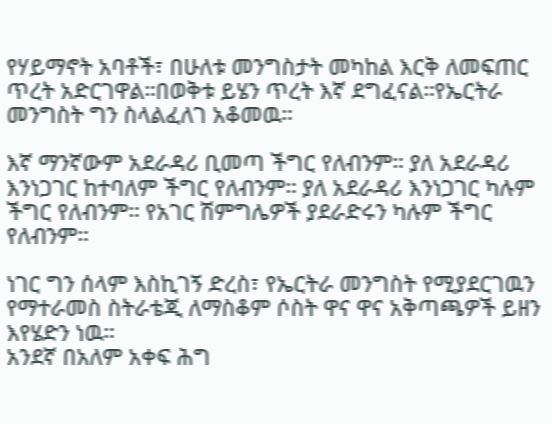የሃይማኖት አባቶች፣ በሁለቱ መንግስታት መካከል እርቅ ለመፍጠር ጥረት አድርገዋል።በወቅቱ ይሄን ጥረት እኛ ደግፈናል።የኤርትራ መንግስት ግን ስላልፈለገ አቆመዉ።

እኛ ማንኛውም አደራዳሪ ቢመጣ ችግር የለብንም። ያለ አደራዳሪ እንነጋገር ከተባለም ችግር የለብንም። ያለ አደራዳሪ እንነጋገር ካሉም ችግር የለብንም። የአገር ሽምግሌዎች ያደራድሩን ካሉም ችግር የለብንም።

ነገር ግን ሰላም እስኪገኝ ድረስ፣ የኤርትራ መንግስት የሚያደርገዉን የማተራመስ ስትራቴጂ ለማስቆም ሶስት ዋና ዋና አቅጣጫዎች ይዘን እየሄድን ነዉ።
አንደኛ በአለም አቀፍ ሕግ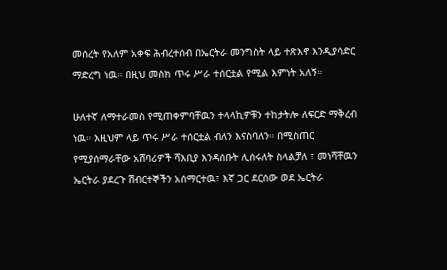መሰረት የአለም አቀፍ ሕብረተሰብ በኤርትራ መንግስት ላይ ተጽእኖ እንዲያሳድር ማድረግ ነዉ። በዚህ መስክ ጥሩ ሥራ ተሰርቷል የሚል እምነት አለኝ።

ሁለተኛ ለማተራመስ የሚጠቀምባቸዉን ተላላኪዎቹን ተከታትሎ ለፍርድ ማቅረብ ነዉ። እዚህም ላይ ጥሩ ሥራ ተሰርቷል ብለን እናስባለን። በሚስጠር የሚያሰማራቸው አሸባሪዎች ሻእቢያ እንዳሰቡት ሊሰሩለት ስላልቻለ ፣ መነሻቸዉን ኤርትራ ያደረጉ ሽብርተኞችን አሰማርተዉ፣ እኛ ጋር ደርሰው ወደ ኤርትራ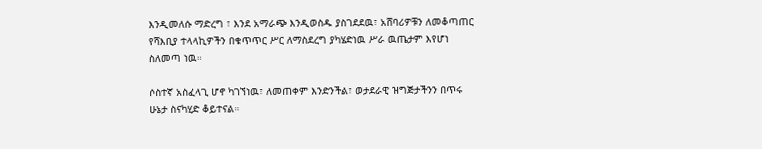እንዲመለሱ ማድረግ ፣ እንደ አማራጭ እንዲወስዱ ያስገደደዉ፣ አሸባሪዎቹን ለመቆጣጠር የሻእቢያ ተላላኪዎችን በቁጥጥር ሥር ለማስደረግ ያካሄድነዉ ሥራ ዉጤታም እየሆነ ስለመጣ ነዉ።

ሶስተኛ አስፈላጊ ሆኖ ካገኘነዉ፣ ለመጠቀም እንድንችል፣ ወታደራዊ ዝግጅታችንን በጥሩ ሁኔታ ስናካሂድ ቆይተናል።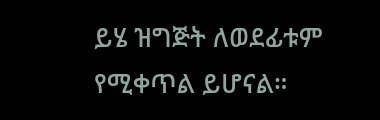ይሄ ዝግጅት ለወደፊቱም የሚቀጥል ይሆናል።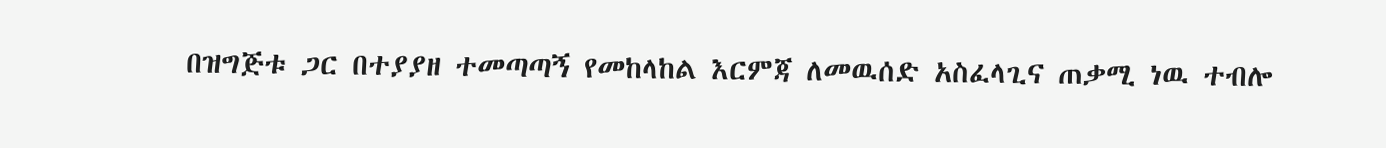በዝግጅቱ ጋር በተያያዘ ተመጣጣኝ የመከላከል እርምጃ ለመዉሰድ አስፈላጊና ጠቃሚ ነዉ ተብሎ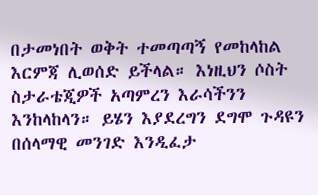በታመነበት ወቅት ተመጣጣኝ የመከላከል እርምጃ ሊወሰድ ይችላል። እነዚህን ሶስት ስታራቴጂዎች አጣምረን እራሳችንን እንከላከላን። ይሄን እያደረግን ደግሞ ጉዳዩን በሰላማዊ መንገድ እንዲፈታ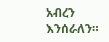አብረን እንሰራለን።